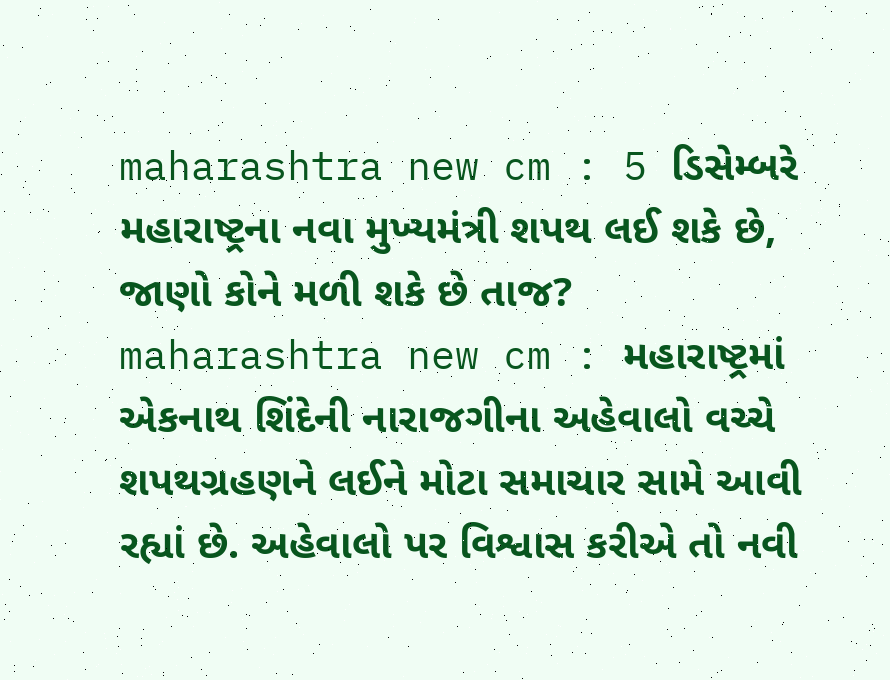maharashtra new cm : 5 ડિસેમ્બરે મહારાષ્ટ્રના નવા મુખ્યમંત્રી શપથ લઈ શકે છે, જાણો કોને મળી શકે છે તાજ?
maharashtra new cm : મહારાષ્ટ્રમાં એકનાથ શિંદેની નારાજગીના અહેવાલો વચ્ચે શપથગ્રહણને લઈને મોટા સમાચાર સામે આવી રહ્યાં છે. અહેવાલો પર વિશ્વાસ કરીએ તો નવી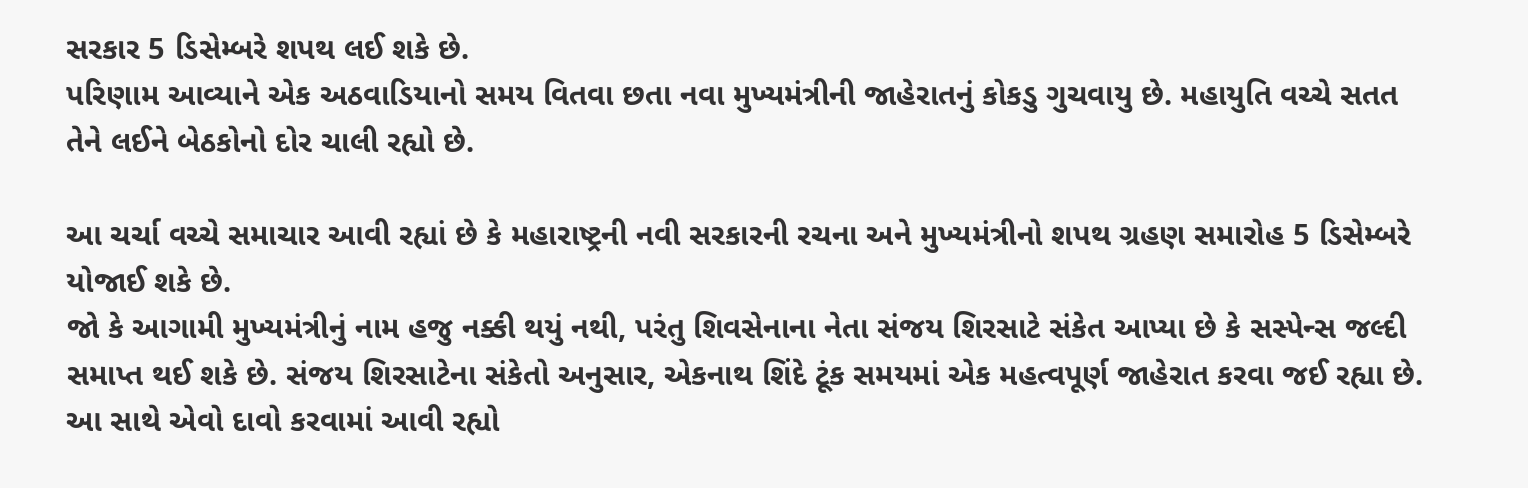સરકાર 5 ડિસેમ્બરે શપથ લઈ શકે છે.
પરિણામ આવ્યાને એક અઠવાડિયાનો સમય વિતવા છતા નવા મુખ્યમંત્રીની જાહેરાતનું કોકડુ ગુચવાયુ છે. મહાયુતિ વચ્ચે સતત તેને લઈને બેઠકોનો દોર ચાલી રહ્યો છે.

આ ચર્ચા વચ્ચે સમાચાર આવી રહ્યાં છે કે મહારાષ્ટ્રની નવી સરકારની રચના અને મુખ્યમંત્રીનો શપથ ગ્રહણ સમારોહ 5 ડિસેમ્બરે યોજાઈ શકે છે.
જો કે આગામી મુખ્યમંત્રીનું નામ હજુ નક્કી થયું નથી, પરંતુ શિવસેનાના નેતા સંજય શિરસાટે સંકેત આપ્યા છે કે સસ્પેન્સ જલ્દી સમાપ્ત થઈ શકે છે. સંજય શિરસાટેના સંકેતો અનુસાર, એકનાથ શિંદે ટૂંક સમયમાં એક મહત્વપૂર્ણ જાહેરાત કરવા જઈ રહ્યા છે. આ સાથે એવો દાવો કરવામાં આવી રહ્યો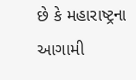છે કે મહારાષ્ટ્રના આગામી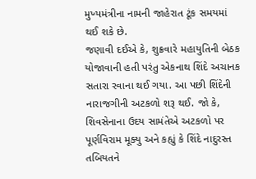મુખ્યમંત્રીના નામની જાહેરાત ટૂંક સમયમાં થઈ શકે છે.
જણાવી દઈએ કે, શુક્રવારે મહાયુતિની બેઠક યોજાવાની હતી પરંતુ એકનાથ શિંદે અચાનક સતારા રવાના થઈ ગયા. આ પછી શિંદેની નારાજગીની અટકળો શરૂ થઈ. જો કે, શિવસેનાના ઉદય સામંતેએ અટકળો પર પૂર્ણવિરામ મૂક્યુ અને કહ્યું કે શિંદે નાદુરસ્ત તબિયતને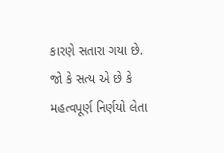કારણે સતારા ગયા છે.
જો કે સત્ય એ છે કે મહત્વપૂર્ણ નિર્ણયો લેતા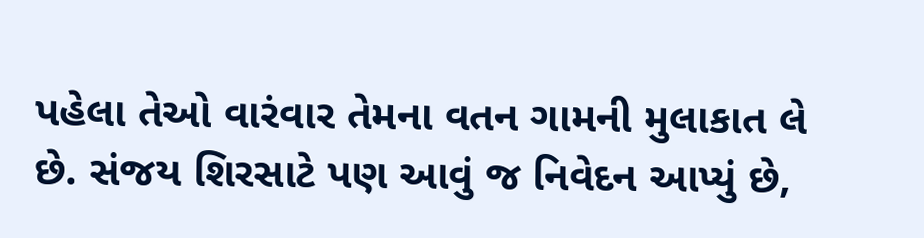પહેલા તેઓ વારંવાર તેમના વતન ગામની મુલાકાત લે છે. સંજય શિરસાટે પણ આવું જ નિવેદન આપ્યું છે,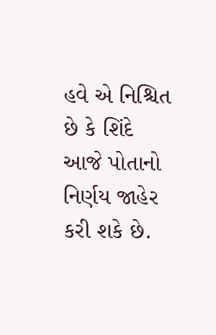હવે એ નિશ્ચિત છે કે શિંદે આજે પોતાનો નિર્ણય જાહેર કરી શકે છે.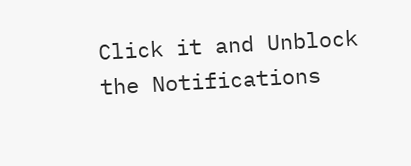Click it and Unblock the Notifications